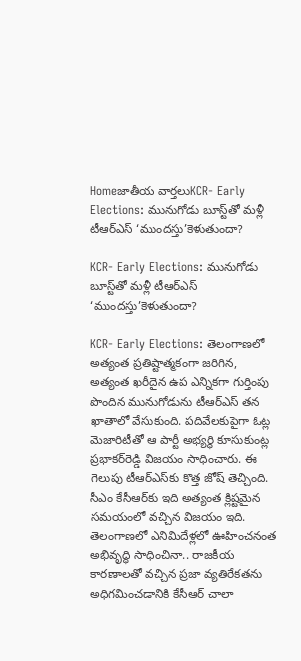Homeజాతీయ వార్తలుKCR- Early Elections: మునుగోడు బూస్ట్‌తో మళ్లీ టీఆర్‌ఎస్‌ ‘ముందస్తు’కెళుతుందా?

KCR- Early Elections: మునుగోడు బూస్ట్‌తో మళ్లీ టీఆర్‌ఎస్‌ ‘ముందస్తు’కెళుతుందా?

KCR- Early Elections: తెలంగాణలో అత్యంత ప్రతిష్టాత్మకంగా జరిగిన, అత్యంత ఖరీదైన ఉప ఎన్నికగా గుర్తింపు పొందిన మునుగోడును టీఆర్‌ఎస్‌ తన ఖాతాలో వేసుకుంది. పదివేలకుపైగా ఓట్ల మెజారిటీతో ఆ పార్టీ అభ్యర్థి కూసుకుంట్ల ప్రభాకర్‌రెడ్డి విజయం సాధించారు. ఈ గెలుపు టీఆర్‌ఎస్‌కు కొత్త జోష్‌ తెచ్చింది. సీఎం కేసీఆర్‌కు ఇది అత్యంత క్లిష్టమైన సమయంలో వచ్చిన విజయం ఇది. తెలంగాణలో ఎనిమిదేళ్లలో ఊహించనంత అభివృద్ధి సాధించినా.. రాజకీయ కారణాలతో వచ్చిన ప్రజా వ్యతిరేకతను అధిగమించడానికి కేసీఆర్‌ చాలా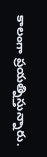కాలంగా ప్రయత్నిస్తున్నారు.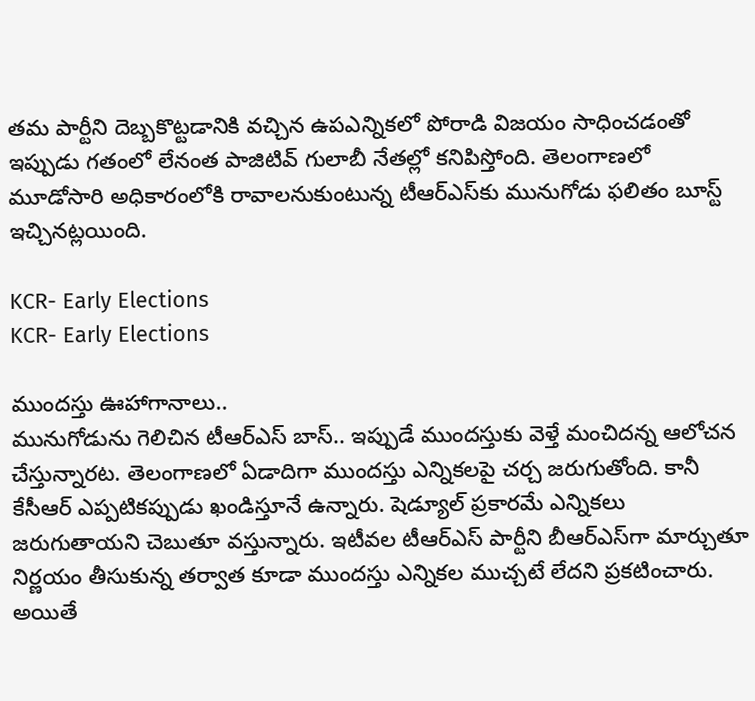తమ పార్టీని దెబ్బకొట్టడానికి వచ్చిన ఉపఎన్నికలో పోరాడి విజయం సాధించడంతో ఇప్పుడు గతంలో లేనంత పాజిటివ్‌ గులాబీ నేతల్లో కనిపిస్తోంది. తెలంగాణలో మూడోసారి అధికారంలోకి రావాలనుకుంటున్న టీఆర్‌ఎస్‌కు మునుగోడు ఫలితం బూస్ట్‌ ఇచ్చినట్లయింది.

KCR- Early Elections
KCR- Early Elections

ముందస్తు ఊహాగానాలు..
మునుగోడును గెలిచిన టీఆర్‌ఎస్‌ బాస్‌.. ఇప్పుడే ముందస్తుకు వెళ్తే మంచిదన్న ఆలోచన చేస్తున్నారట. తెలంగాణలో ఏడాదిగా ముందస్తు ఎన్నికలపై చర్చ జరుగుతోంది. కానీ కేసీఆర్‌ ఎప్పటికప్పుడు ఖండిస్తూనే ఉన్నారు. షెడ్యూల్‌ ప్రకారమే ఎన్నికలు జరుగుతాయని చెబుతూ వస్తున్నారు. ఇటీవల టీఆర్‌ఎస్‌ పార్టీని బీఆర్‌ఎస్‌గా మార్చుతూ నిర్ణయం తీసుకున్న తర్వాత కూడా ముందస్తు ఎన్నికల ముచ్చటే లేదని ప్రకటించారు. అయితే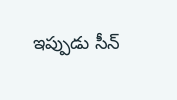ఇప్పుడు సీన్‌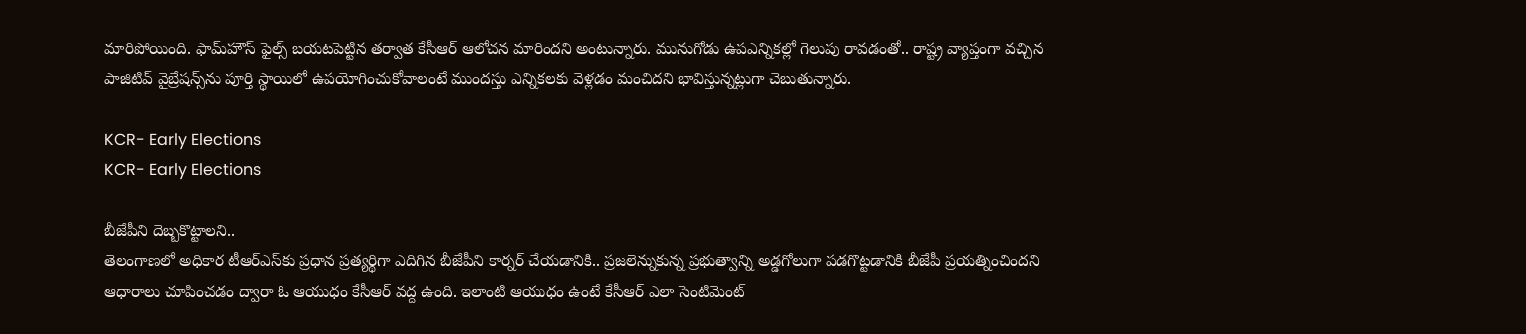మారిపోయింది. ఫామ్‌హౌస్‌ ఫైల్స్‌ బయటపెట్టిన తర్వాత కేసీఆర్‌ ఆలోచన మారిందని అంటున్నారు. మునుగోడు ఉపఎన్నికల్లో గెలుపు రావడంతో.. రాష్ట్ర వ్యాప్తంగా వచ్చిన పాజిటివ్‌ వైబ్రేషన్స్‌ను పూర్తి స్థాయిలో ఉపయోగించుకోవాలంటే ముందస్తు ఎన్నికలకు వెళ్లడం మంచిదని భావిస్తున్నట్లుగా చెబుతున్నారు.

KCR- Early Elections
KCR- Early Elections

బీజేపీని దెబ్బకొట్టాలని..
తెలంగాణలో అధికార టీఆర్‌ఎస్‌కు ప్రధాన ప్రత్యర్థిగా ఎదిగిన బీజేపీని కార్నర్‌ చేయడానికి.. ప్రజలెన్నుకున్న ప్రభుత్వాన్ని అడ్డగోలుగా పడగొట్టడానికి బీజేపీ ప్రయత్నించిందని ఆధారాలు చూపించడం ద్వారా ఓ ఆయుధం కేసీఆర్‌ వద్ద ఉంది. ఇలాంటి ఆయుధం ఉంటే కేసీఆర్‌ ఎలా సెంటిమెంట్‌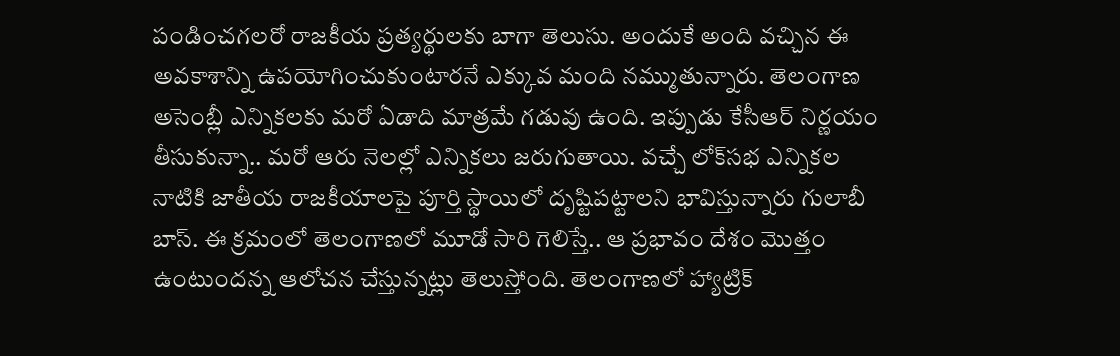పండించగలరో రాజకీయ ప్రత్యర్థులకు బాగా తెలుసు. అందుకే అంది వచ్చిన ఈ అవకాశాన్ని ఉపయోగించుకుంటారనే ఎక్కువ మంది నమ్ముతున్నారు. తెలంగాణ అసెంబ్లీ ఎన్నికలకు మరో ఏడాది మాత్రమే గడువు ఉంది. ఇప్పుడు కేసీఆర్‌ నిర్ణయం తీసుకున్నా.. మరో ఆరు నెలల్లో ఎన్నికలు జరుగుతాయి. వచ్చే లోక్‌సభ ఎన్నికల నాటికి జాతీయ రాజకీయాలపై పూర్తి స్థాయిలో దృష్టిపట్టాలని భావిస్తున్నారు గులాబీ బాస్‌. ఈ క్రమంలో తెలంగాణలో మూడో సారి గెలిస్తే.. ఆ ప్రభావం దేశం మొత్తం ఉంటుందన్న ఆలోచన చేస్తున్నట్లు తెలుస్తోంది. తెలంగాణలో హ్యాట్రిక్‌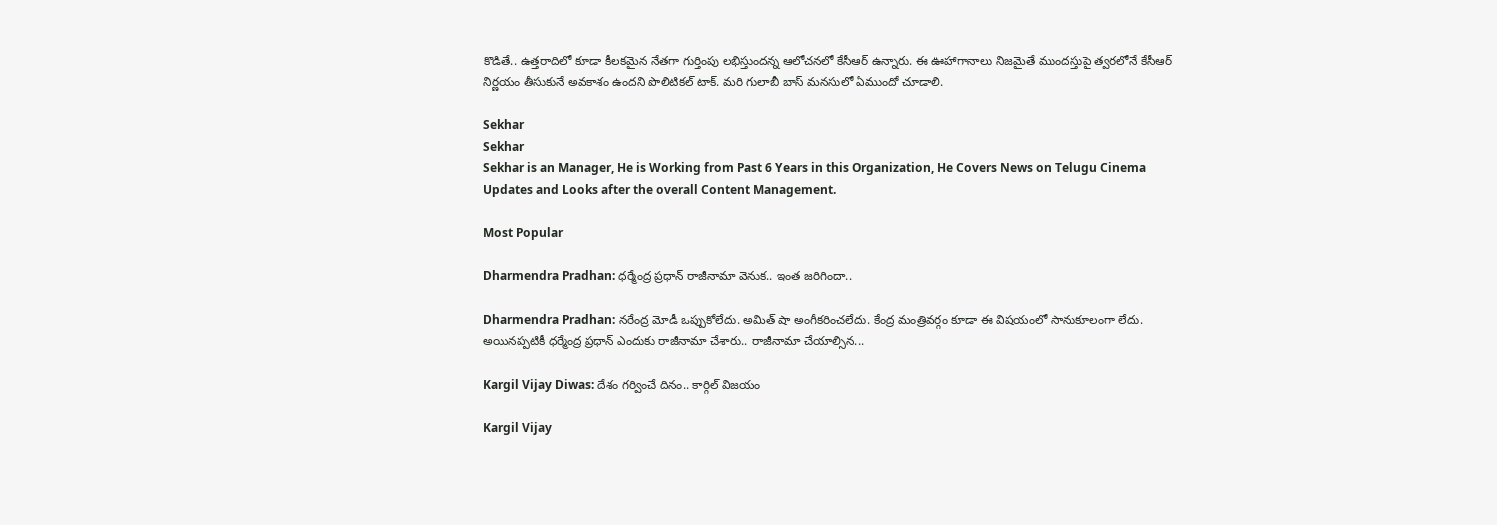కొడితే.. ఉత్తరాదిలో కూడా కీలకమైన నేతగా గుర్తింపు లభిస్తుందన్న ఆలోచనలో కేసీఆర్‌ ఉన్నారు. ఈ ఊహాగానాలు నిజమైతే ముందస్తుపై త్వరలోనే కేసీఆర్‌ నిర్ణయం తీసుకునే అవకాశం ఉందని పొలిటికల్‌ టాక్‌. మరి గులాబీ బాస్‌ మనసులో ఏముందో చూడాలి.

Sekhar
Sekhar
Sekhar is an Manager, He is Working from Past 6 Years in this Organization, He Covers News on Telugu Cinema Updates and Looks after the overall Content Management.

Most Popular

Dharmendra Pradhan: ధర్మేంద్ర ప్రధాన్ రాజీనామా వెనుక.. ఇంత జరిగిందా..

Dharmendra Pradhan: నరేంద్ర మోడీ ఒప్పుకోలేదు. అమిత్ షా అంగీకరించలేదు. కేంద్ర మంత్రివర్గం కూడా ఈ విషయంలో సానుకూలంగా లేదు. అయినప్పటికీ ధర్మేంద్ర ప్రధాన్ ఎందుకు రాజీనామా చేశారు.. రాజీనామా చేయాల్సిన...

Kargil Vijay Diwas: దేశం గర్వించే దినం.. కార్గిల్‌ విజయం

Kargil Vijay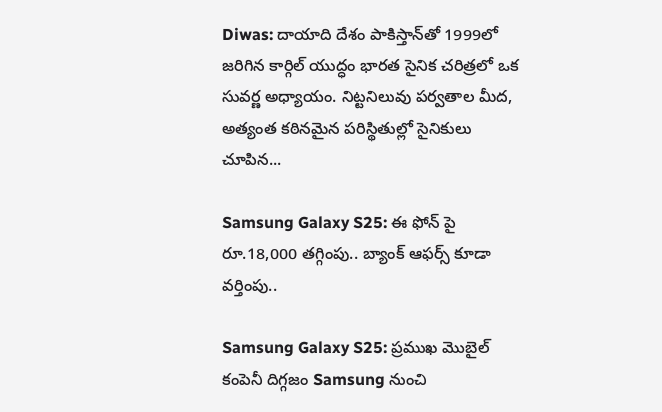Diwas: దాయాది దేశం పాకిస్తాన్‌తో 1999లో జరిగిన కార్గిల్‌ యుద్ధం భారత సైనిక చరిత్రలో ఒక సువర్ణ అధ్యాయం. నిట్టనిలువు పర్వతాల మీద, అత్యంత కఠినమైన పరిస్థితుల్లో సైనికులు చూపిన...

Samsung Galaxy S25: ఈ ఫోన్ పై రూ.18,000 తగ్గింపు.. బ్యాంక్ ఆఫర్స్ కూడా వర్తింపు..

Samsung Galaxy S25: ప్రముఖ మొబైల్ కంపెనీ దిగ్గజం Samsung నుంచి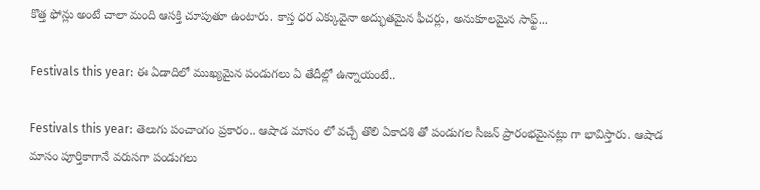కొత్త ఫోన్లు అంటే చాలా మంది ఆసక్తి చూపుతూ ఉంటారు. కాస్త ధర ఎక్కువైనా అద్భుతమైన ఫీచర్లు, అనుకూలమైన సాఫ్ట్...

Festivals this year: ఈ ఏడాదిలో ముఖ్యమైన పండుగలు ఏ తేదీల్లో ఉన్నాయంటే..

Festivals this year: తెలుగు పంచాంగం ప్రకారం.. ఆషాడ మాసం లో వచ్చే తొలి ఏకాదశి తో పండుగల సీజన్ ప్రారంభమైనట్లు గా భావిస్తారు. ఆషాడ మాసం పూర్తికాగానే వరుసగా పండుగలు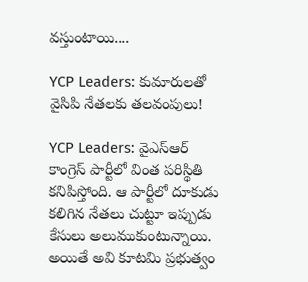వస్తుంటాయి....

YCP Leaders: కుమారులతో వైసిపి నేతలకు తలవంపులు!

YCP Leaders: వైఎస్ఆర్ కాంగ్రెస్ పార్టీలో వింత పరిస్థితి కనిపిస్తోంది. ఆ పార్టీలో దూకుడు కలిగిన నేతలు చుట్టూ ఇప్పుడు కేసులు అలుముకుంటున్నాయి. అయితే అవి కూటమి ప్రభుత్వం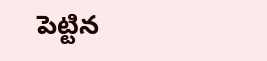పెట్టిన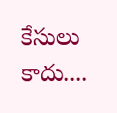కేసులు కాదు....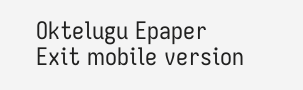Oktelugu Epaper
Exit mobile version